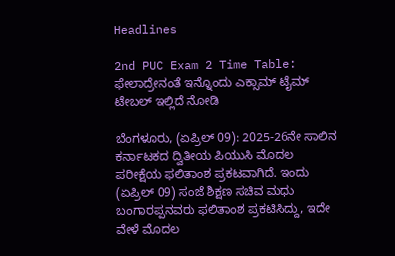Headlines

2nd PUC Exam 2 Time Table: ಫೇಲಾದ್ರೇನಂತೆ ಇನ್ನೊಂದು ಎಕ್ಸಾಮ್ ಟೈಮ್ ಟೇಬಲ್ ಇಲ್ಲಿದೆ ನೋಡಿ

ಬೆಂಗಳೂರು, (ಏಪ್ರಿಲ್ 09): 2025-26ನೇ ಸಾಲಿನ ಕರ್ನಾಟಕದ ದ್ವಿತೀಯ ಪಿಯುಸಿ ಮೊದಲ ಪರೀಕ್ಷೆಯ ಫಲಿತಾಂಶ ಪ್ರಕಟವಾಗಿದೆ. ಇಂದು (ಏಪ್ರಿಲ್ 09) ಸಂಜೆ ಶಿಕ್ಷಣ ಸಚಿವ ಮಧು ಬಂಗಾರಪ್ಪನವರು ಫಲಿತಾಂಶ ಪ್ರಕಟಿಸಿದ್ದು, ಇದೇ ವೇಳೆ ಮೊದಲ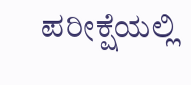ಪರೀಕ್ಷೆಯಲ್ಲಿ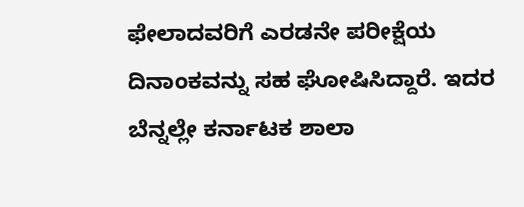ಫೇಲಾದವರಿಗೆ ಎರಡನೇ ಪರೀಕ್ಷೆಯ ದಿನಾಂಕವನ್ನು ಸಹ ಘೋಷಿಸಿದ್ದಾರೆ. ಇದರ ಬೆನ್ನಲ್ಲೇ ಕರ್ನಾಟಕ ಶಾಲಾ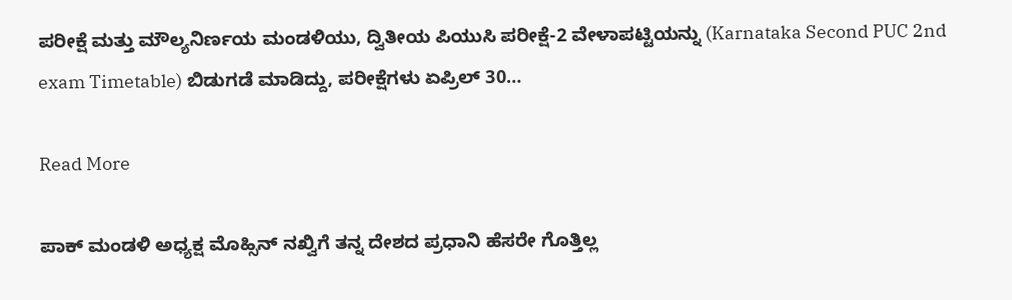ಪರೀಕ್ಷೆ ಮತ್ತು ಮೌಲ್ಯನಿರ್ಣಯ ಮಂಡಳಿಯು, ದ್ವಿತೀಯ ಪಿಯುಸಿ ಪರೀಕ್ಷೆ-2 ವೇಳಾಪಟ್ಟಿಯನ್ನು (Karnataka Second PUC 2nd exam Timetable) ಬಿಡುಗಡೆ ಮಾಡಿದ್ದು, ಪರೀಕ್ಷೆಗಳು ಏಪ್ರಿಲ್ 30…

Read More

ಪಾಕ್ ಮಂಡಳಿ ಅಧ್ಯಕ್ಷ ಮೊಹ್ಸಿನ್ ನಖ್ವಿಗೆ ತನ್ನ ದೇಶದ ಪ್ರಧಾನಿ ಹೆಸರೇ ಗೊತ್ತಿಲ್ಲ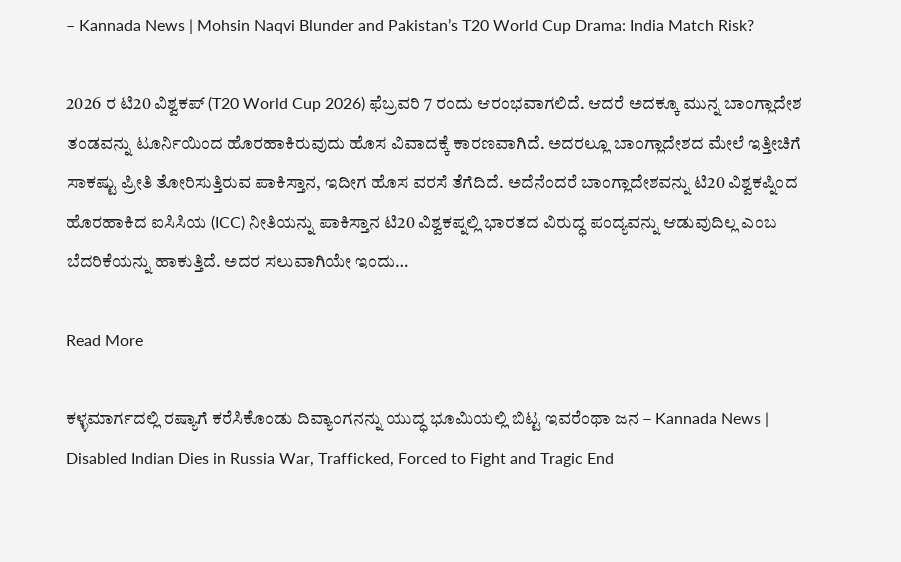– Kannada News | Mohsin Naqvi Blunder and Pakistan’s T20 World Cup Drama: India Match Risk?

2026 ರ ಟಿ20 ವಿಶ್ವಕಪ್ (T20 World Cup 2026) ಫೆಬ್ರವರಿ 7 ರಂದು ಆರಂಭವಾಗಲಿದೆ. ಆದರೆ ಅದಕ್ಕೂ ಮುನ್ನ ಬಾಂಗ್ಲಾದೇಶ ತಂಡವನ್ನು ಟೂರ್ನಿಯಿಂದ ಹೊರಹಾಕಿರುವುದು ಹೊಸ ವಿವಾದಕ್ಕೆ ಕಾರಣವಾಗಿದೆ. ಅದರಲ್ಲೂ ಬಾಂಗ್ಲಾದೇಶದ ಮೇಲೆ ಇತ್ತೀಚಿಗೆ ಸಾಕಷ್ಟು ಪ್ರೀತಿ ತೋರಿಸುತ್ತಿರುವ ಪಾಕಿಸ್ತಾನ, ಇದೀಗ ಹೊಸ ವರಸೆ ತೆಗೆದಿದೆ. ಅದೆನೆಂದರೆ ಬಾಂಗ್ಲಾದೇಶವನ್ನು ಟಿ20 ವಿಶ್ವಕಪ್ನಿಂದ ಹೊರಹಾಕಿದ ಐಸಿಸಿಯ (ICC) ನೀತಿಯನ್ನು ಪಾಕಿಸ್ತಾನ ಟಿ20 ವಿಶ್ವಕಪ್ನಲ್ಲಿ ಭಾರತದ ವಿರುದ್ಧ ಪಂದ್ಯವನ್ನು ಆಡುವುದಿಲ್ಲ ಎಂಬ ಬೆದರಿಕೆಯನ್ನು ಹಾಕುತ್ತಿದೆ. ಅದರ ಸಲುವಾಗಿಯೇ ಇಂದು…

Read More

ಕಳ್ಳಮಾರ್ಗದಲ್ಲಿ ರಷ್ಯಾಗೆ ಕರೆಸಿಕೊಂಡು ದಿವ್ಯಾಂಗನನ್ನು ಯುದ್ಧ ಭೂಮಿಯಲ್ಲಿ ಬಿಟ್ಟ ಇವರೆಂಥಾ ಜನ – Kannada News | Disabled Indian Dies in Russia War, Trafficked, Forced to Fight and Tragic End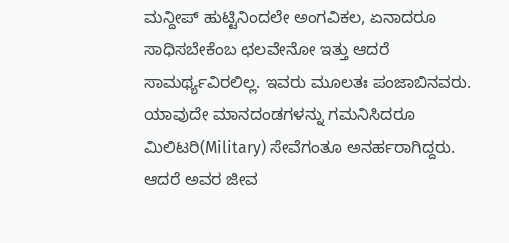ಮನ್ದೀಪ್ ಹುಟ್ಟಿನಿಂದಲೇ ಅಂಗವಿಕಲ, ಏನಾದರೂ ಸಾಧಿಸಬೇಕೆಂಬ ಛಲವೇನೋ ಇತ್ತು ಆದರೆ ಸಾಮರ್ಥ್ಯವಿರಲಿಲ್ಲ. ಇವರು ಮೂಲತಃ ಪಂಜಾಬಿನವರು. ಯಾವುದೇ ಮಾನದಂಡಗಳನ್ನು ಗಮನಿಸಿದರೂ ಮಿಲಿಟರಿ(Military) ಸೇವೆಗಂತೂ ಅನರ್ಹರಾಗಿದ್ದರು. ಆದರೆ ಅವರ ಜೀವ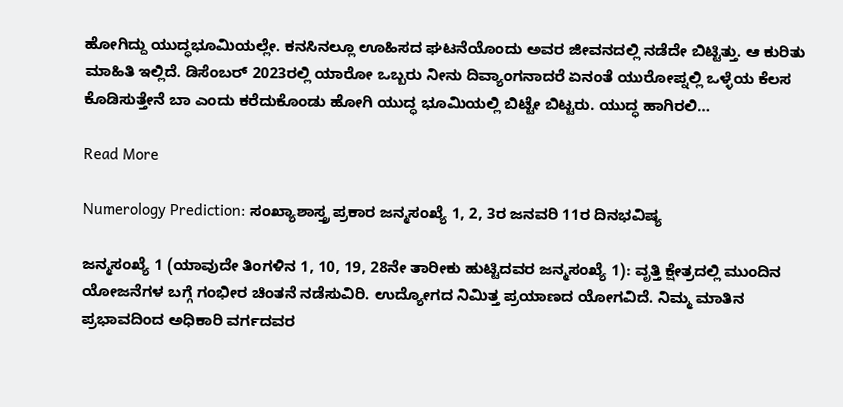ಹೋಗಿದ್ದು ಯುದ್ಧಭೂಮಿಯಲ್ಲೇ. ಕನಸಿನಲ್ಲೂ ಊಹಿಸದ ಘಟನೆಯೊಂದು ಅವರ ಜೀವನದಲ್ಲಿ ನಡೆದೇ ಬಿಟ್ಟಿತ್ತು. ಆ ಕುರಿತು ಮಾಹಿತಿ ಇಲ್ಲಿದೆ. ಡಿಸೆಂಬರ್ 2023ರಲ್ಲಿ ಯಾರೋ ಒಬ್ಬರು ನೀನು ದಿವ್ಯಾಂಗನಾದರೆ ಏನಂತೆ ಯುರೋಪ್ನಲ್ಲಿ ಒಳ್ಳೆಯ ಕೆಲಸ ಕೊಡಿಸುತ್ತೇನೆ ಬಾ ಎಂದು ಕರೆದುಕೊಂಡು ಹೋಗಿ ಯುದ್ಧ ಭೂಮಿಯಲ್ಲಿ ಬಿಟ್ಟೇ ಬಿಟ್ಟರು. ಯುದ್ಧ ಹಾಗಿರಲಿ…

Read More

Numerology Prediction: ಸಂಖ್ಯಾಶಾಸ್ತ್ರ ಪ್ರಕಾರ ಜನ್ಮಸಂಖ್ಯೆ 1, 2, 3ರ ಜನವರಿ 11ರ ದಿನಭವಿಷ್ಯ

ಜನ್ಮಸಂಖ್ಯೆ 1 (ಯಾವುದೇ ತಿಂಗಳಿನ 1, 10, 19, 28ನೇ ತಾರೀಕು ಹುಟ್ಟಿದವರ ಜನ್ಮಸಂಖ್ಯೆ 1): ವೃತ್ತಿ ಕ್ಷೇತ್ರದಲ್ಲಿ ಮುಂದಿನ ಯೋಜನೆಗಳ ಬಗ್ಗೆ ಗಂಭೀರ ಚಿಂತನೆ ನಡೆಸುವಿರಿ. ಉದ್ಯೋಗದ ನಿಮಿತ್ತ ಪ್ರಯಾಣದ ಯೋಗವಿದೆ. ನಿಮ್ಮ ಮಾತಿನ ಪ್ರಭಾವದಿಂದ ಅಧಿಕಾರಿ ವರ್ಗದವರ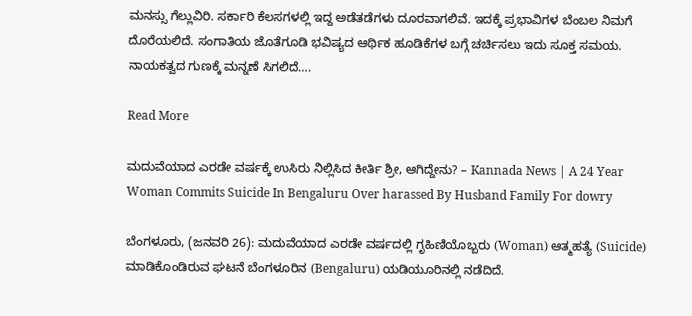ಮನಸ್ಸು ಗೆಲ್ಲುವಿರಿ. ಸರ್ಕಾರಿ ಕೆಲಸಗಳಲ್ಲಿ ಇದ್ದ ಅಡೆತಡೆಗಳು ದೂರವಾಗಲಿವೆ. ಇದಕ್ಕೆ ಪ್ರಭಾವಿಗಳ ಬೆಂಬಲ ನಿಮಗೆ ದೊರೆಯಲಿದೆ. ಸಂಗಾತಿಯ ಜೊತೆಗೂಡಿ ಭವಿಷ್ಯದ ಆರ್ಥಿಕ ಹೂಡಿಕೆಗಳ ಬಗ್ಗೆ ಚರ್ಚಿಸಲು ಇದು ಸೂಕ್ತ ಸಮಯ. ನಾಯಕತ್ವದ ಗುಣಕ್ಕೆ ಮನ್ನಣೆ ಸಿಗಲಿದೆ….

Read More

ಮದುವೆಯಾದ ಎರಡೇ ವರ್ಷಕ್ಕೆ ಉಸಿರು ನಿಲ್ಲಿಸಿದ ಕೀರ್ತಿ ಶ್ರೀ, ಆಗಿದ್ದೇನು? – Kannada News | A 24 Year Woman Commits Suicide In Bengaluru Over harassed By Husband Family For dowry

ಬೆಂಗಳೂರು, (ಜನವರಿ 26): ಮದುವೆಯಾದ ಎರಡೇ ವರ್ಷದಲ್ಲಿ ಗೃಹಿಣಿಯೊಬ್ಬರು (Woman) ಆತ್ಮಹತ್ಯೆ (Suicide) ಮಾಡಿಕೊಂಡಿರುವ ಘಟನೆ ಬೆಂಗಳೂರಿನ (Bengaluru) ಯಡಿಯೂರಿನಲ್ಲಿ ನಡೆದಿದೆ.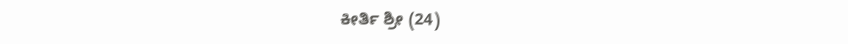ಕೀರ್ತಿ ಶ್ರೀ (24)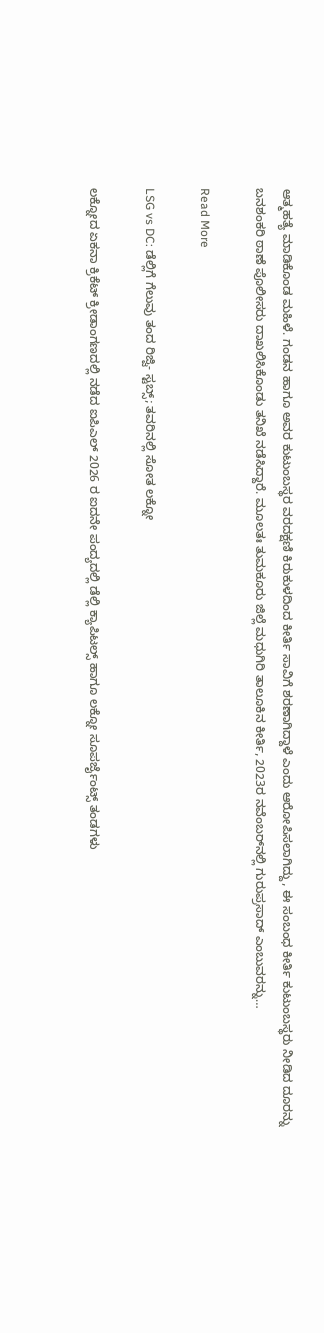ಆತ್ಮಹತ್ಯೆ ಮಾಡಿಕೊಂಡ ಮಹಿಳೆ. ಗಂಡನ ಹಾಗೂ ಅವರ ಕುಟುಂಬಸ್ಥರ ವರದಕ್ಷಣಿ ಕಿರುಕುಳದಿಂದ ಕೀರ್ತಿ ಸಾವಿಗೆ ಶರಣಾಗಿದ್ದಾಳೆ ಎಂದು ಆರೋಪಿಸಲಾಗಿದ್ದು, ಈ ಸಂಬಂಧ ಕೀರ್ತಿ ಕುಟುಂಬಸ್ಥರು ನೀಡಿದ ದೂರನ್ನು ಬನಶಂಕರಿ ಠಾಣೆ ಪೊಲೀಸರು ದಾಖಲಿಸಿಕೊಂಡು ತನಿಖೆ ನಡೆಸಿದ್ದಾರೆ. ಮೂಲತಃ ತುಮಕೂರು ಜಿಲ್ಲೆ ಮಧುಗಿರಿ ತಾಲೂಕಿನ ಕೀರ್ತಿ, 2023ರ ನವೆಂಬರ್‌ನಲ್ಲಿ ಗುರುಪ್ರಸಾದ್‌ ಎಂಬುವರನ್ನು…

Read More

LSG vs DC: ಡೆಲ್ಲಿಗೆ ಗೆಲುವು ತಂದ ರಿಜ್ವಿ- ಸ್ಟಬ್ಸ್; ತವರಿನಲ್ಲಿ ಸೋತ ಲಕ್ನೋ

ಲಕ್ನೋದ ಏಕನಾ ಕ್ರಿಕೆಟ್ ಕ್ರೀಡಾಂಗಣದಲ್ಲಿ ನಡೆದ ಐಪಿಎಲ್ 2026 ರ ಐದನೇ ಪಂದ್ಯದಲ್ಲಿ ಡೆಲ್ಲಿ ಕ್ಯಾಪಿಟಲ್ಸ್ ಹಾಗೂ ಲಕ್ನೋ ಸೂಪರ್ಜೈಂಟ್ಸ್ ತಂಡಗಳು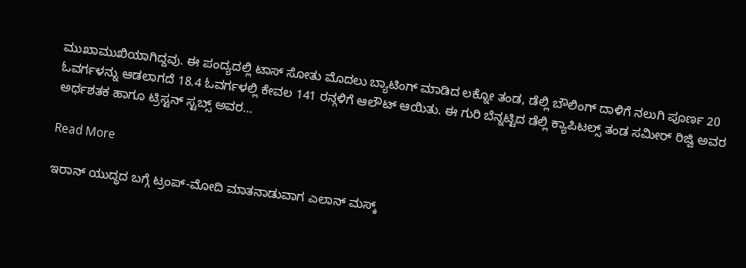ಮುಖಾಮುಖಿಯಾಗಿದ್ದವು. ಈ ಪಂದ್ಯದಲ್ಲಿ ಟಾಸ್ ಸೋತು ಮೊದಲು ಬ್ಯಾಟಿಂಗ್‌ ಮಾಡಿದ ಲಕ್ನೋ ತಂಡ, ಡೆಲ್ಲಿ ಬೌಲಿಂಗ್ ದಾಳಿಗೆ ನಲುಗಿ ಪೂರ್ಣ 20 ಓವರ್ಗಳನ್ನು ಆಡಲಾಗದೆ 18.4 ಓವರ್ಗಳಲ್ಲಿ ಕೇವಲ 141 ರನ್ಗಳಿಗೆ ಆಲೌಟ್ ಆಯಿತು. ಈ ಗುರಿ ಬೆನ್ನಟ್ಟಿದ ಡೆಲ್ಲಿ ಕ್ಯಾಪಿಟಲ್ಸ್ ತಂಡ ಸಮೀರ್ ರಿಜ್ವಿ ಅವರ ಅರ್ಧಶತಕ ಹಾಗೂ ಟ್ರಿಸ್ಟನ್ ಸ್ಟಬ್ಸ್ ಅವರ…

Read More

ಇರಾನ್ ಯುದ್ಧದ ಬಗ್ಗೆ ಟ್ರಂಪ್-ಮೋದಿ ಮಾತನಾಡುವಾಗ ಎಲಾನ್ ಮಸ್ಕ್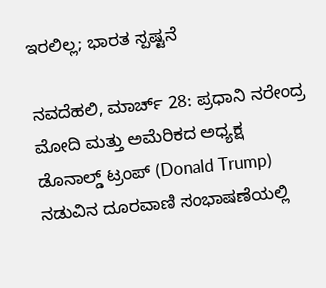ಇರಲಿಲ್ಲ; ಭಾರತ ಸ್ಪಷ್ಟನೆ

ನವದೆಹಲಿ, ಮಾರ್ಚ್ 28: ಪ್ರಧಾನಿ ನರೇಂದ್ರ ಮೋದಿ ಮತ್ತು ಅಮೆರಿಕದ ಅಧ್ಯಕ್ಷ ಡೊನಾಲ್ಡ್ ಟ್ರಂಪ್ (Donald Trump) ನಡುವಿನ ದೂರವಾಣಿ ಸಂಭಾಷಣೆಯಲ್ಲಿ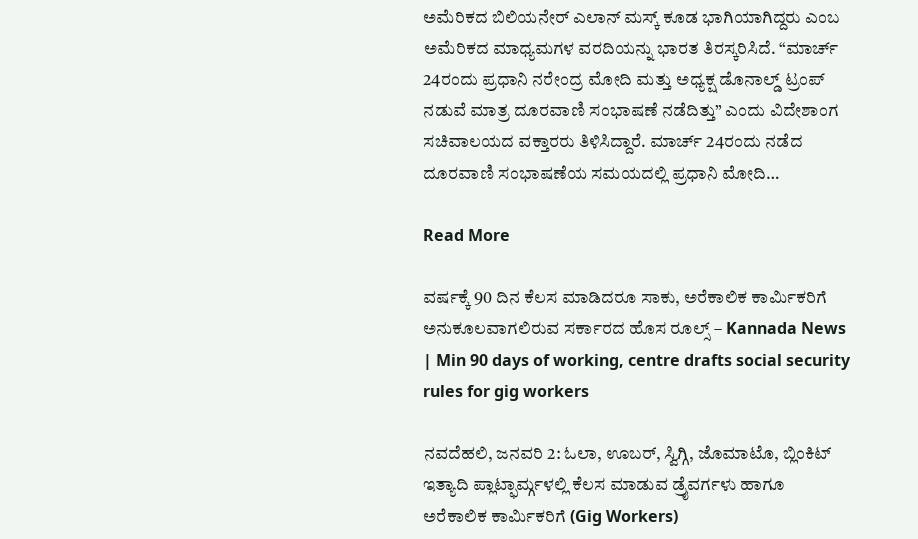ಅಮೆರಿಕದ ಬಿಲಿಯನೇರ್ ಎಲಾನ್ ಮಸ್ಕ್ ಕೂಡ ಭಾಗಿಯಾಗಿದ್ದರು ಎಂಬ ಅಮೆರಿಕದ ಮಾಧ್ಯಮಗಳ ವರದಿಯನ್ನು ಭಾರತ ತಿರಸ್ಕರಿಸಿದೆ. “ಮಾರ್ಚ್ 24ರಂದು ಪ್ರಧಾನಿ ನರೇಂದ್ರ ಮೋದಿ ಮತ್ತು ಅಧ್ಯಕ್ಷ ಡೊನಾಲ್ಡ್ ಟ್ರಂಪ್ ನಡುವೆ ಮಾತ್ರ ದೂರವಾಣಿ ಸಂಭಾಷಣೆ ನಡೆದಿತ್ತು” ಎಂದು ವಿದೇಶಾಂಗ ಸಚಿವಾಲಯದ ವಕ್ತಾರರು ತಿಳಿಸಿದ್ದಾರೆ. ಮಾರ್ಚ್ 24ರಂದು ನಡೆದ ದೂರವಾಣಿ ಸಂಭಾಷಣೆಯ ಸಮಯದಲ್ಲಿ ಪ್ರಧಾನಿ ಮೋದಿ…

Read More

ವರ್ಷಕ್ಕೆ 90 ದಿನ ಕೆಲಸ ಮಾಡಿದರೂ ಸಾಕು, ಅರೆಕಾಲಿಕ ಕಾರ್ಮಿಕರಿಗೆ ಅನುಕೂಲವಾಗಲಿರುವ ಸರ್ಕಾರದ ಹೊಸ ರೂಲ್ಸ್ – Kannada News | Min 90 days of working, centre drafts social security rules for gig workers

ನವದೆಹಲಿ, ಜನವರಿ 2: ಓಲಾ, ಊಬರ್, ಸ್ವಿಗ್ಗಿ, ಜೊಮಾಟೊ, ಬ್ಲಿಂಕಿಟ್ ಇತ್ಯಾದಿ ಪ್ಲಾಟ್ಫಾರ್ಮ್ಗಳಲ್ಲಿ ಕೆಲಸ ಮಾಡುವ ಡ್ರೈವರ್ಗಳು ಹಾಗೂ ಅರೆಕಾಲಿಕ ಕಾರ್ಮಿಕರಿಗೆ (Gig Workers)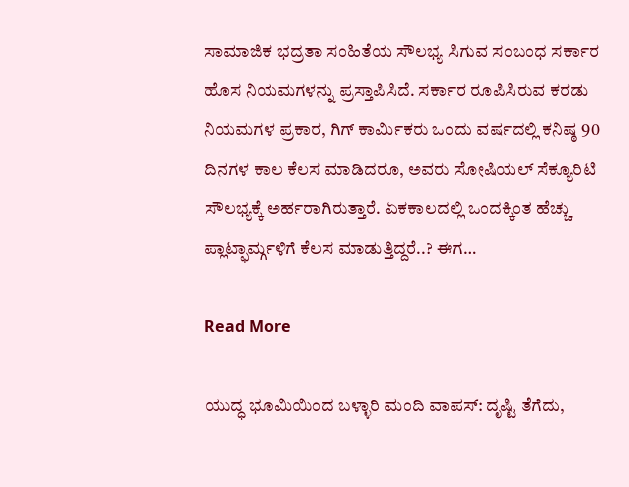ಸಾಮಾಜಿಕ ಭದ್ರತಾ ಸಂಹಿತೆಯ ಸೌಲಭ್ಯ ಸಿಗುವ ಸಂಬಂಧ ಸರ್ಕಾರ ಹೊಸ ನಿಯಮಗಳನ್ನು ಪ್ರಸ್ತಾಪಿಸಿದೆ. ಸರ್ಕಾರ ರೂಪಿಸಿರುವ ಕರಡು ನಿಯಮಗಳ ಪ್ರಕಾರ, ಗಿಗ್ ಕಾರ್ಮಿಕರು ಒಂದು ವರ್ಷದಲ್ಲಿ ಕನಿಷ್ಠ 90 ದಿನಗಳ ಕಾಲ ಕೆಲಸ ಮಾಡಿದರೂ, ಅವರು ಸೋಷಿಯಲ್ ಸೆಕ್ಯೂರಿಟಿ ಸೌಲಭ್ಯಕ್ಕೆ ಅರ್ಹರಾಗಿರುತ್ತಾರೆ. ಏಕಕಾಲದಲ್ಲಿ ಒಂದಕ್ಕಿಂತ ಹೆಚ್ಚು ಪ್ಲಾಟ್ಫಾರ್ಮ್ಗಳಿಗೆ ಕೆಲಸ ಮಾಡುತ್ತಿದ್ದರೆ..? ಈಗ…

Read More

ಯುದ್ಧ ಭೂಮಿಯಿಂದ ಬಳ್ಳಾರಿ ಮಂದಿ ವಾಪಸ್: ದೃಷ್ಟಿ ತೆಗೆದು,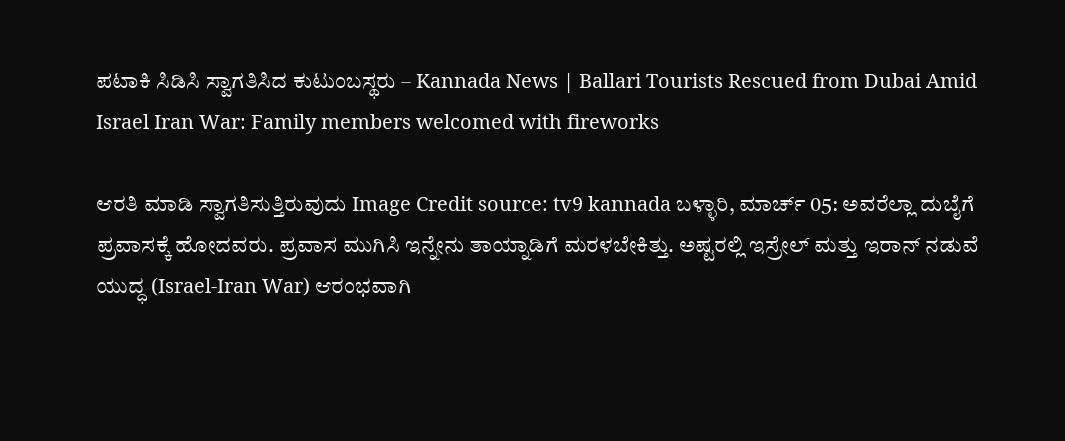ಪಟಾಕಿ ಸಿಡಿಸಿ ಸ್ವಾಗತಿಸಿದ ಕುಟುಂಬಸ್ಥರು – Kannada News | Ballari Tourists Rescued from Dubai Amid Israel Iran War: Family members welcomed with fireworks

ಆರತಿ ಮಾಡಿ ಸ್ವಾಗತಿಸುತ್ತಿರುವುದು Image Credit source: tv9 kannada ಬಳ್ಳಾರಿ, ಮಾರ್ಚ್ 05: ಅವರೆಲ್ಲಾ ದುಬೈಗೆ ಪ್ರವಾಸಕ್ಕೆ ಹೋದವರು. ಪ್ರವಾಸ ಮುಗಿಸಿ ಇನ್ನೇನು ತಾಯ್ನಾಡಿಗೆ ಮರಳಬೇಕಿತ್ತು. ಅಷ್ಟರಲ್ಲಿ ಇಸ್ರೇಲ್ ಮತ್ತು ಇರಾನ್ ನಡುವೆ ಯುದ್ಧ (Israel-Iran War) ಆರಂಭವಾಗಿ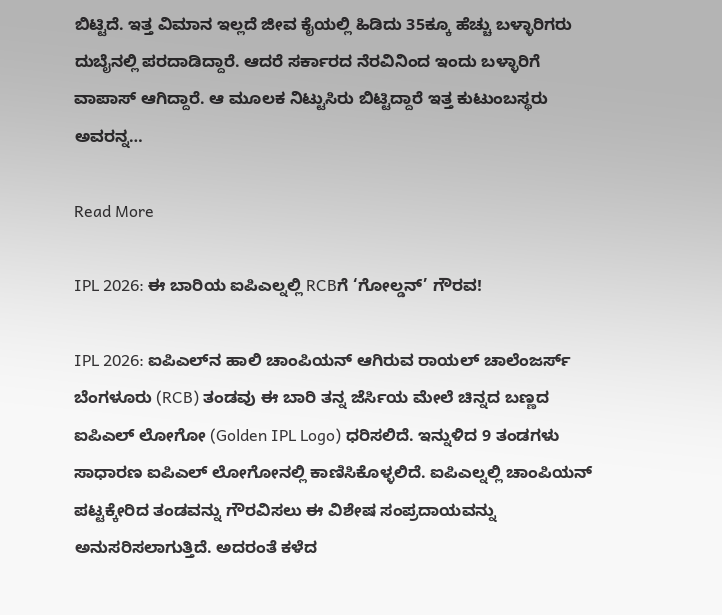ಬಿಟ್ಟಿದೆ. ಇತ್ತ ವಿಮಾನ ಇಲ್ಲದೆ ಜೀವ ಕೈಯಲ್ಲಿ ಹಿಡಿದು 35ಕ್ಕೂ ಹೆಚ್ಚು ಬಳ್ಳಾರಿಗರು ದುಬೈನಲ್ಲಿ ಪರದಾಡಿದ್ದಾರೆ. ಆದರೆ ಸರ್ಕಾರದ ನೆರವಿನಿಂದ ಇಂದು ಬಳ್ಳಾರಿಗೆ ವಾಪಾಸ್ ಆಗಿದ್ದಾರೆ. ಆ ಮೂಲಕ ನಿಟ್ಟುಸಿರು ಬಿಟ್ಟಿದ್ದಾರೆ ಇತ್ತ ಕುಟುಂಬಸ್ಥರು ಅವರನ್ನ…

Read More

IPL 2026: ಈ ಬಾರಿಯ ಐಪಿಎಲ್ನಲ್ಲಿ RCBಗೆ ‘ಗೋಲ್ಡನ್’ ಗೌರವ!

IPL 2026: ಐಪಿಎಲ್‌ನ ಹಾಲಿ ಚಾಂಪಿಯನ್ ಆಗಿರುವ ರಾಯಲ್ ಚಾಲೆಂಜರ್ಸ್ ಬೆಂಗಳೂರು (RCB) ತಂಡವು ಈ ಬಾರಿ ತನ್ನ ಜೆರ್ಸಿಯ ಮೇಲೆ ಚಿನ್ನದ ಬಣ್ಣದ ಐಪಿಎಲ್ ಲೋಗೋ (Golden IPL Logo) ಧರಿಸಲಿದೆ. ಇನ್ನುಳಿದ 9 ತಂಡಗಳು ಸಾಧಾರಣ ಐಪಿಎಲ್ ಲೋಗೋನಲ್ಲಿ ಕಾಣಿಸಿಕೊಳ್ಳಲಿದೆ. ಐಪಿಎಲ್ನಲ್ಲಿ ಚಾಂಪಿಯನ್ ಪಟ್ಟಕ್ಕೇರಿದ ತಂಡವನ್ನು ಗೌರವಿಸಲು ಈ ವಿಶೇಷ ಸಂಪ್ರದಾಯವನ್ನು ಅನುಸರಿಸಲಾಗುತ್ತಿದೆ. ಅದರಂತೆ ಕಳೆದ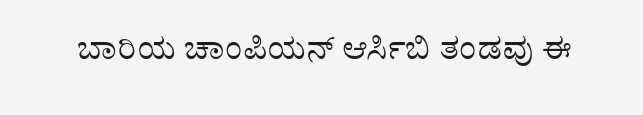ಬಾರಿಯ ಚಾಂಪಿಯನ್ ಆರ್ಸಿಬಿ ತಂಡವು ಈ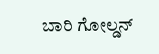ಬಾರಿ ಗೋಲ್ಡನ್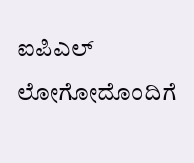ಐಪಿಎಲ್ ಲೋಗೋದೊಂದಿಗೆ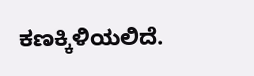ಕಣಕ್ಕಿಳಿಯಲಿದೆ.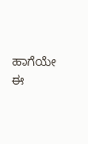ಹಾಗೆಯೇ ಈ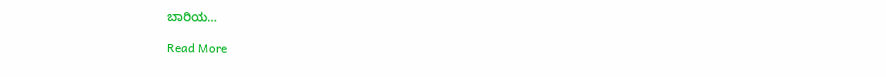ಬಾರಿಯ…

Read More